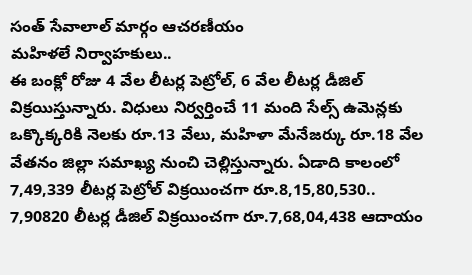సంత్ సేవాలాల్ మార్గం ఆచరణీయం
మహిళలే నిర్వాహకులు..
ఈ బంక్లో రోజు 4 వేల లీటర్ల పెట్రోల్, 6 వేల లీటర్ల డీజిల్ విక్రయిస్తున్నారు. విధులు నిర్వర్తించే 11 మంది సేల్స్ ఉమెన్లకు ఒక్కొక్కరికి నెలకు రూ.13 వేలు, మహిళా మేనేజర్కు రూ.18 వేల వేతనం జిల్లా సమాఖ్య నుంచి చెల్లిస్తున్నారు. ఏడాది కాలంలో 7,49,339 లీటర్ల పెట్రోల్ విక్రయించగా రూ.8,15,80,530.. 7,90820 లీటర్ల డీజిల్ విక్రయించగా రూ.7,68,04,438 ఆదాయం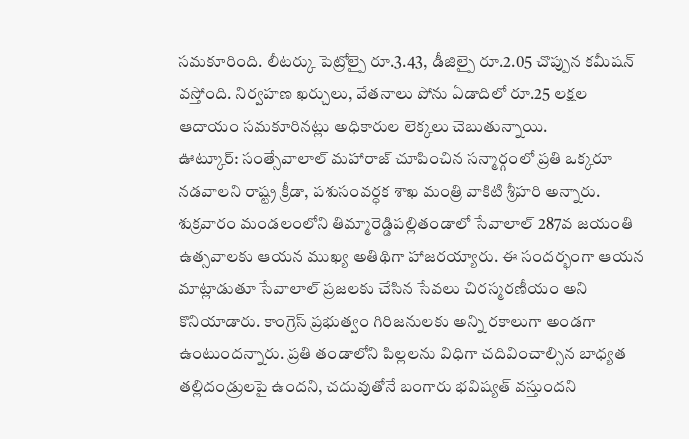సమకూరింది. లీటర్కు పెట్రోల్పై రూ.3.43, డీజిల్పై రూ.2.05 చొప్పున కమీషన్ వస్తోంది. నిర్వహణ ఖర్చులు, వేతనాలు పోను ఏడాదిలో రూ.25 లక్షల ఆదాయం సమకూరినట్లు అధికారుల లెక్కలు చెబుతున్నాయి.
ఊట్కూర్: సంత్సేవాలాల్ మహారాజ్ చూపించిన సన్మార్గంలో ప్రతి ఒక్కరూ నడవాలని రాష్ట్ర క్రీడా, పశుసంవర్ధక శాఖ మంత్రి వాకిటి శ్రీహరి అన్నారు. శుక్రవారం మండలంలోని తిమ్మారెడ్డిపల్లితండాలో సేవాలాల్ 287వ జయంతి ఉత్సవాలకు ఆయన ముఖ్య అతిథిగా హాజరయ్యారు. ఈ సందర్భంగా ఆయన మాట్లాడుతూ సేవాలాల్ ప్రజలకు చేసిన సేవలు చిరస్మరణీయం అని కొనియాడారు. కాంగ్రెస్ ప్రభుత్వం గిరిజనులకు అన్ని రకాలుగా అండగా ఉంటుందన్నారు. ప్రతి తండాలోని పిల్లలను విధిగా చదివించాల్సిన బాధ్యత తల్లిదండ్రులపై ఉందని, చదువుతోనే బంగారు భవిష్యత్ వస్తుందని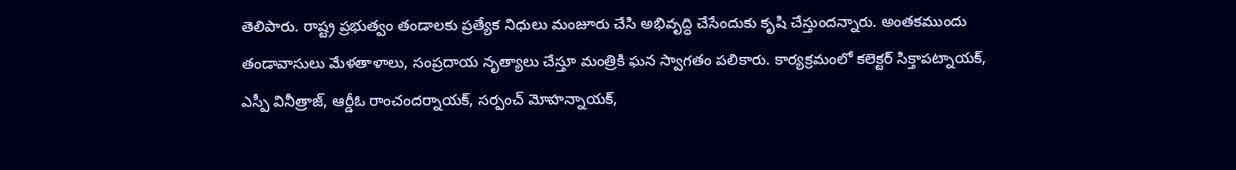తెలిపారు. రాష్ట్ర ప్రభుత్వం తండాలకు ప్రత్యేక నిధులు మంజూరు చేసి అభివృద్ధి చేసేందుకు కృషి చేస్తుందన్నారు. అంతకముందు తండావాసులు మేళతాళాలు, సంప్రదాయ నృత్యాలు చేస్తూ మంత్రికి ఘన స్వాగతం పలికారు. కార్యక్రమంలో కలెక్టర్ సిక్తాపట్నాయక్, ఎస్పీ వినీత్రాజ్, ఆర్డీఓ రాంచందర్నాయక్, సర్పంచ్ మోహన్నాయక్,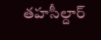తహసీల్దార్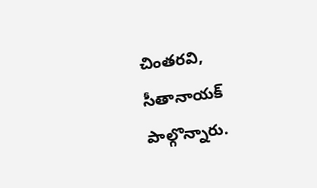చింతరవి, సీతానాయక్ పాల్గొన్నారు.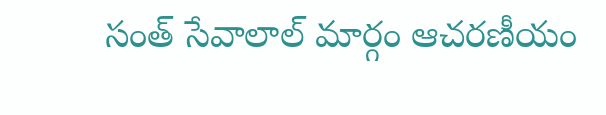సంత్ సేవాలాల్ మార్గం ఆచరణీయం